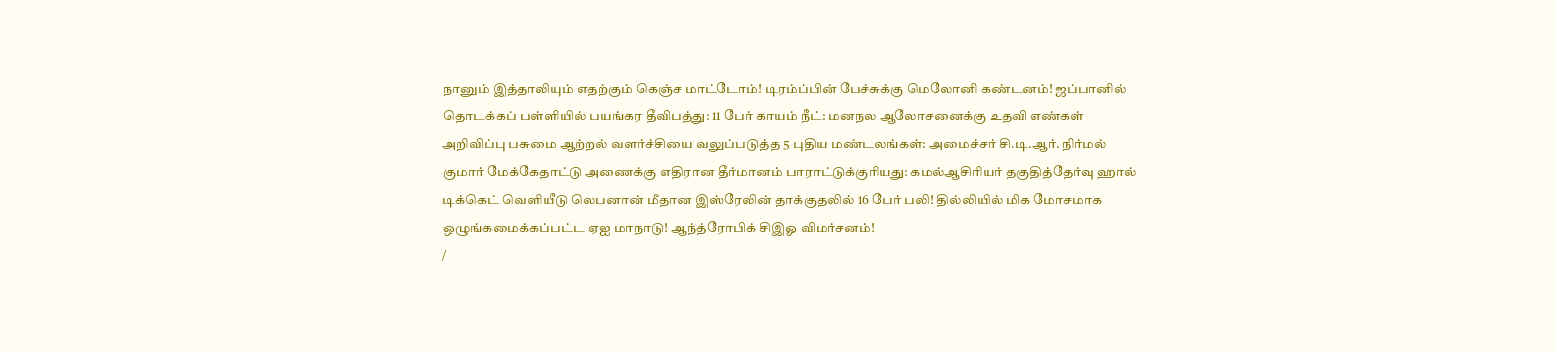நானும் இத்தாலியும் எதற்கும் கெஞ்ச மாட்டோம்! டிரம்ப்பின் பேச்சுக்கு மெலோனி கண்டனம்! ஜப்பானில் தொடக்கப் பள்ளியில் பயங்கர தீவிபத்து: 11 பேர் காயம் நீட்: மனநல ஆலோசனைக்கு உதவி எண்கள் அறிவிப்பு பசுமை ஆற்றல் வளர்ச்சியை வலுப்படுத்த 5 புதிய மண்டலங்கள்: அமைச்சர் சி.டி.ஆர். நிர்மல் குமார் மேக்கேதாட்டு அணைக்கு எதிரான தீர்மானம் பாராட்டுக்குரியது: கமல்ஆசிரியர் தகுதித்தேர்வு ஹால் டிக்கெட் வெளியீடு லெபனான் மீதான இஸ்ரேலின் தாக்குதலில் 16 பேர் பலி! தில்லியில் மிக மோசமாக ஒழுங்கமைக்கப்பட்ட ஏஐ மாநாடு! ஆந்த்ரோபிக் சிஇஓ விமர்சனம்!
/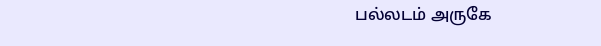பல்லடம் அருகே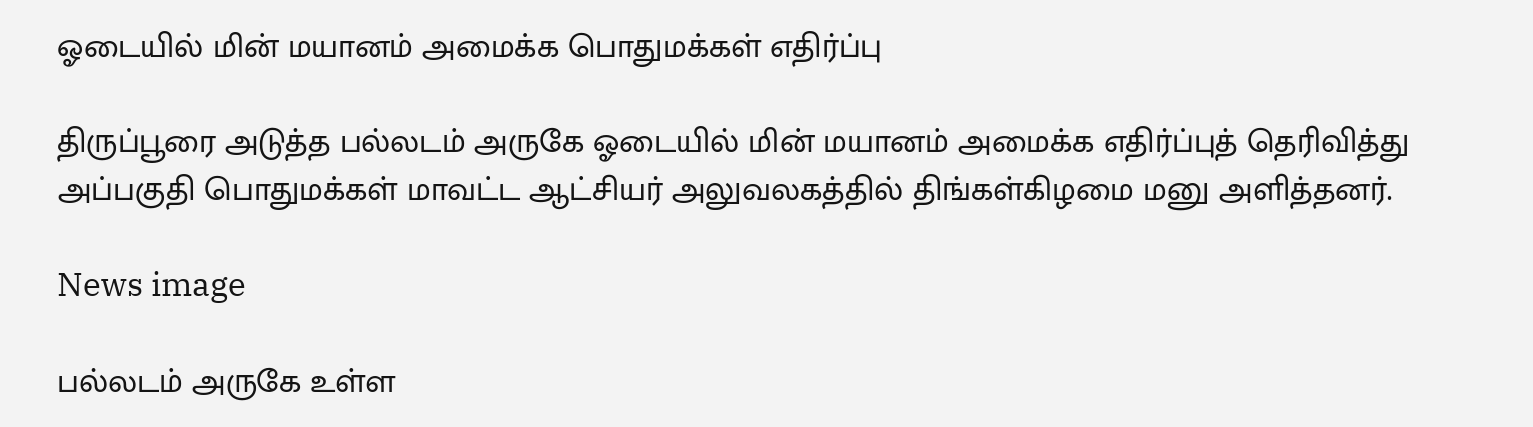ஓடையில் மின் மயானம் அமைக்க பொதுமக்கள் எதிர்ப்பு

திருப்பூரை அடுத்த பல்லடம் அருகே ஓடையில் மின் மயானம் அமைக்க எதிர்ப்புத் தெரிவித்து அப்பகுதி பொதுமக்கள் மாவட்ட ஆட்சியர் அலுவலகத்தில் திங்கள்கிழமை மனு அளித்தனர்.

News image

பல்லடம் அருகே உள்ள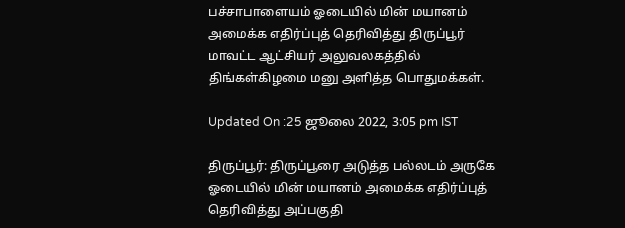பச்சாபாளையம் ஓடையில் மின் மயானம் அமைக்க எதிர்ப்புத் தெரிவித்து திருப்பூர் மாவட்ட ஆட்சியர் அலுவலகத்தில் திங்கள்கிழமை மனு அளித்த பொதுமக்கள்.

Updated On :25 ஜூலை 2022, 3:05 pm IST

திருப்பூர்: திருப்பூரை அடுத்த பல்லடம் அருகே ஓடையில் மின் மயானம் அமைக்க எதிர்ப்புத் தெரிவித்து அப்பகுதி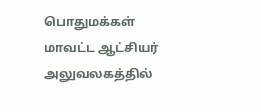பொதுமக்கள் மாவட்ட ஆட்சியர் அலுவலகத்தில்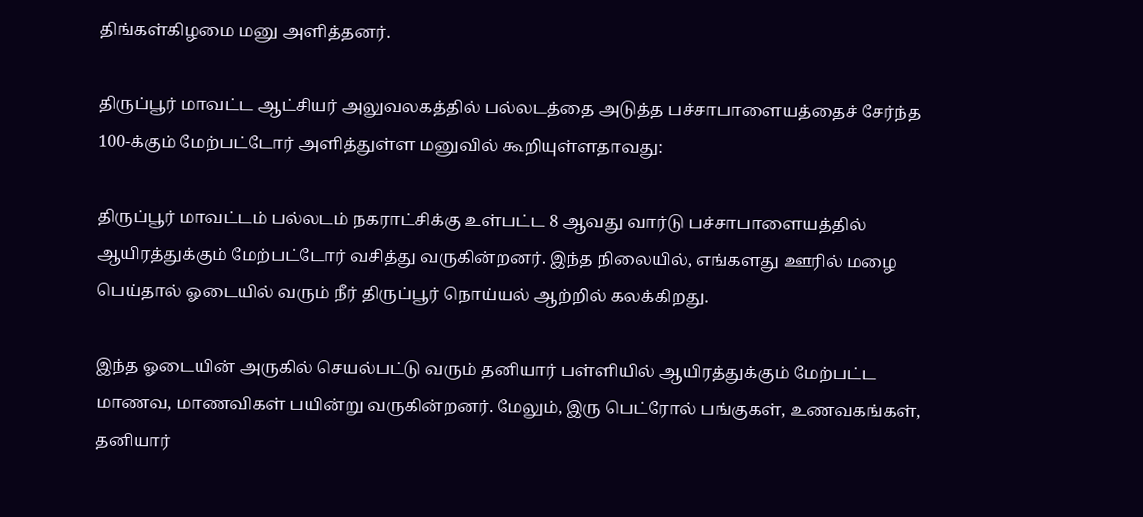திங்கள்கிழமை மனு அளித்தனர்.

திருப்பூர் மாவட்ட ஆட்சியர் அலுவலகத்தில் பல்லடத்தை அடுத்த பச்சாபாளையத்தைச் சேர்ந்த 100-க்கும் மேற்பட்டோர் அளித்துள்ள மனுவில் கூறியுள்ளதாவது:

திருப்பூர் மாவட்டம் பல்லடம் நகராட்சிக்கு உள்பட்ட 8 ஆவது வார்டு பச்சாபாளையத்தில் ஆயிரத்துக்கும் மேற்பட்டோர் வசித்து வருகின்றனர். இந்த நிலையில், எங்களது ஊரில் மழை பெய்தால் ஓடையில் வரும் நீர் திருப்பூர் நொய்யல் ஆற்றில் கலக்கிறது.

இந்த ஓடையின் அருகில் செயல்பட்டு வரும் தனியார் பள்ளியில் ஆயிரத்துக்கும் மேற்பட்ட மாணவ, மாணவிகள் பயின்று வருகின்றனர். மேலும், இரு பெட்ரோல் பங்குகள், உணவகங்கள், தனியார்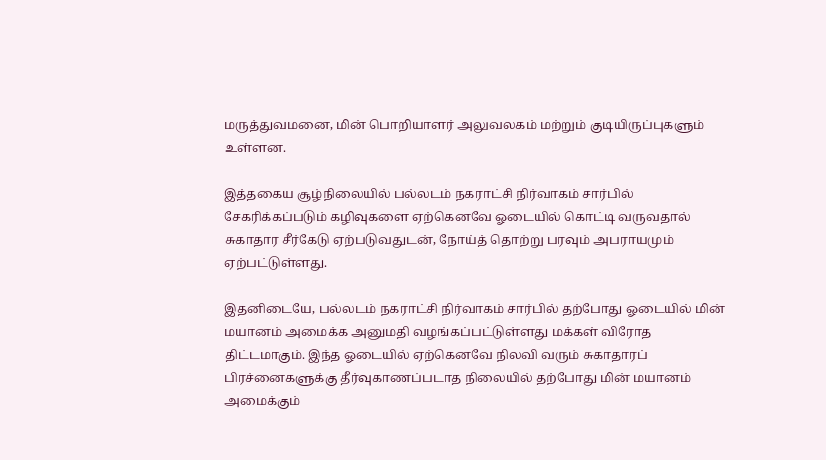மருத்துவமனை, மின் பொறியாளர் அலுவலகம் மற்றும் குடியிருப்புகளும் உள்ளன.

இத்தகைய சூழ்நிலையில் பல்லடம் நகராட்சி நிர்வாகம் சார்பில் சேகரிக்கப்படும் கழிவுகளை ஏற்கெனவே ஓடையில் கொட்டி வருவதால் சுகாதார சீர்கேடு ஏற்படுவதுடன், நோய்த் தொற்று பரவும் அபராயமும் ஏற்பட்டுள்ளது.

இதனிடையே, பல்லடம் நகராட்சி நிர்வாகம் சார்பில் தற்போது ஓடையில் மின் மயானம் அமைக்க அனுமதி வழங்கப்பட்டுள்ளது மக்கள் விரோத திட்டமாகும். இந்த ஓடையில் ஏற்கெனவே நிலவி வரும் சுகாதாரப் பிரச்னைகளுக்கு தீர்வுகாணப்படாத நிலையில் தற்போது மின் மயானம் அமைக்கும்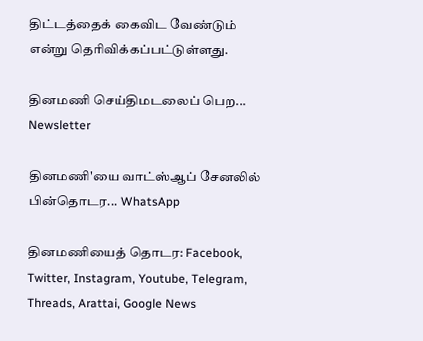திட்டத்தைக் கைவிட வேண்டும் என்று தெரிவிக்கப்பட்டுள்ளது.

தினமணி செய்திமடலைப் பெற... Newsletter

தினமணி'யை வாட்ஸ்ஆப் சேனலில் பின்தொடர... WhatsApp

தினமணியைத் தொடர: Facebook, Twitter, Instagram, Youtube, Telegram, Threads, Arattai, Google News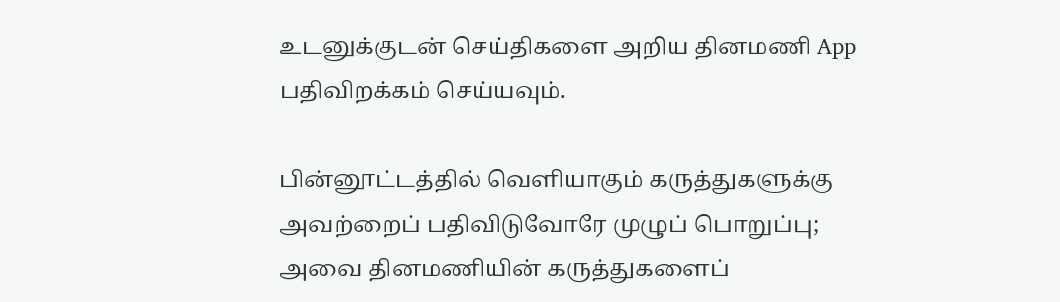உடனுக்குடன் செய்திகளை அறிய தினமணி App பதிவிறக்கம் செய்யவும்.

பின்னூட்டத்தில் வெளியாகும் கருத்துகளுக்கு அவற்றைப் பதிவிடுவோரே முழுப் பொறுப்பு; அவை தினமணியின் கருத்துகளைப்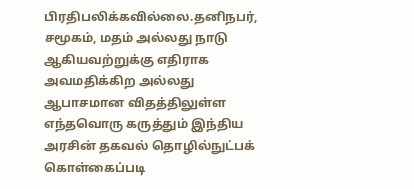பிரதிபலிக்கவில்லை.தனிநபர், சமூகம், மதம் அல்லது நாடு ஆகியவற்றுக்கு எதிராக அவமதிக்கிற அல்லது ஆபாசமான விதத்திலுள்ள எந்தவொரு கருத்தும் இந்திய அரசின் தகவல் தொழில்நுட்பக் கொள்கைப்படி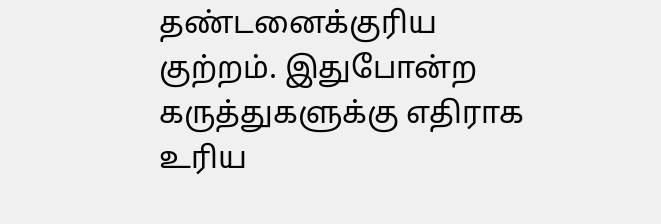தண்டனைக்குரிய குற்றம். இதுபோன்ற கருத்துகளுக்கு எதிராக உரிய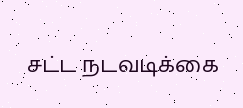சட்ட நடவடிக்கை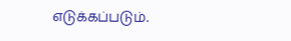எடுக்கப்படும்.